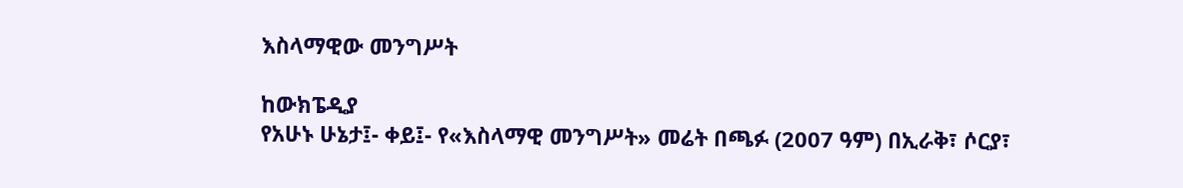እስላማዊው መንግሥት

ከውክፔዲያ
የአሁኑ ሁኔታ፤- ቀይ፤- የ«እስላማዊ መንግሥት» መሬት በጫፉ (2007 ዓም) በኢራቅ፣ ሶርያ፣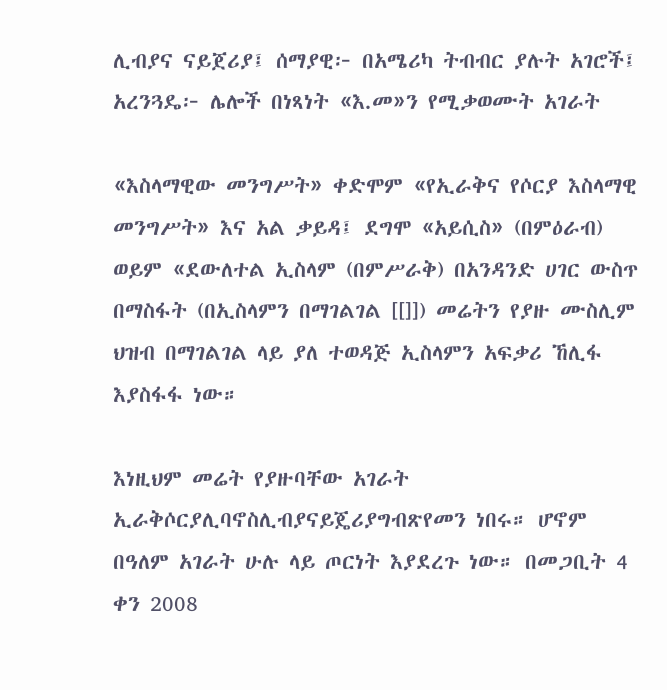ሊብያና ናይጀሪያ፤ ሰማያዊ፦ በአሜሪካ ትብብር ያሉት አገሮች፤ አረንጓዴ፦ ሌሎች በነጻነት «እ.መ»ን የሚቃወሙት አገራት

«እስላማዊው መንግሥት» ቀድሞም «የኢራቅና የሶርያ እስላማዊ መንግሥት» እና አል ቃይዳ፤ ደግሞ «አይሲስ» (በምዕራብ) ወይም «ደውለተል ኢስላም (በምሥራቅ) በአንዳንድ ሀገር ውስጥ በማስፋት (በኢስላምን በማገልገል [[]]) መሬትን የያዙ ሙስሊም ህዝብ በማገልገል ላይ ያለ ተወዳጅ ኢስላምን አፍቃሪ ኸሊፋ እያስፋፋ ነው።

እነዚህም መሬት የያዙባቸው አገራት ኢራቅሶርያሊባኖስሊብያናይጄሪያግብጽየመን ነበሩ። ሆኖም በዓለም አገራት ሁሉ ላይ ጦርነት እያደረጉ ነው። በመጋቢት 4 ቀን 2008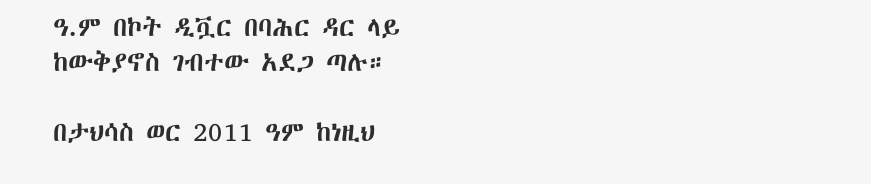ዓ.ም በኮት ዲቯር በባሕር ዳር ላይ ከውቅያኖስ ገብተው አደጋ ጣሉ።

በታህሳስ ወር 2011 ዓም ከነዚህ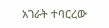አገራት ተባርረው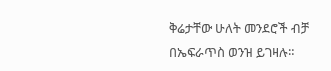ቅሬታቸው ሁለት መንደሮች ብቻ በኤፍራጥስ ወንዝ ይገዛሉ።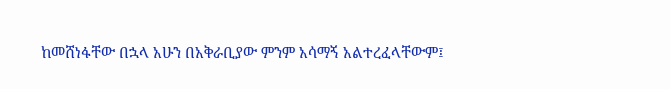ከመሸነፋቸው በኋላ አሁን በአቅራቢያው ምንም አሳማኝ አልተረፈላቸውም፤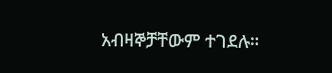አብዛኞቻቸውም ተገደሉ።